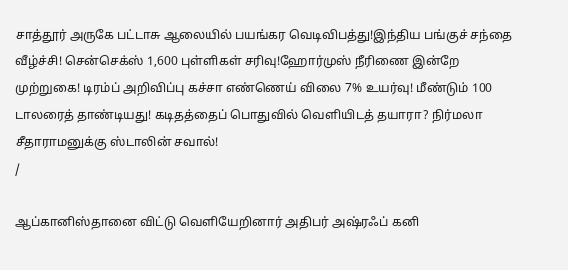சாத்தூர் அருகே பட்டாசு ஆலையில் பயங்கர வெடிவிபத்து!இந்திய பங்குச் சந்தை வீழ்ச்சி! சென்செக்ஸ் 1,600 புள்ளிகள் சரிவு!ஹோர்முஸ் நீரிணை இன்றே முற்றுகை! டிரம்ப் அறிவிப்பு கச்சா எண்ணெய் விலை 7% உயர்வு! மீண்டும் 100 டாலரைத் தாண்டியது! கடிதத்தைப் பொதுவில் வெளியிடத் தயாரா? நிர்மலா சீதாராமனுக்கு ஸ்டாலின் சவால்!
/

ஆப்கானிஸ்தானை விட்டு வெளியேறினார் அதிபர் அஷ்ரஃப் கனி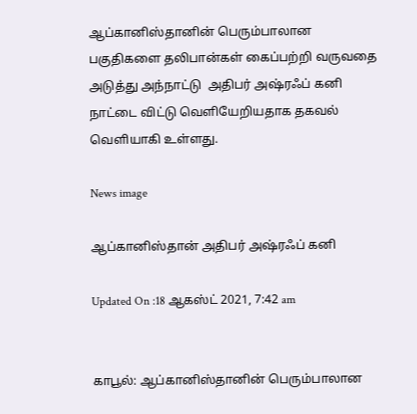ஆப்கானிஸ்தானின் பெரும்பாலான பகுதிகளை தலிபான்கள் கைப்பற்றி வருவதை அடுத்து அந்நாட்டு  அதிபர் அஷ்ரஃப் கனி நாட்டை விட்டு வெளியேறியதாக தகவல் வெளியாகி உள்ளது.

News image

ஆப்கானிஸ்தான் அதிபர் அஷ்ரஃப் கனி

Updated On :18 ஆகஸ்ட் 2021, 7:42 am


காபூல்: ஆப்கானிஸ்தானின் பெரும்பாலான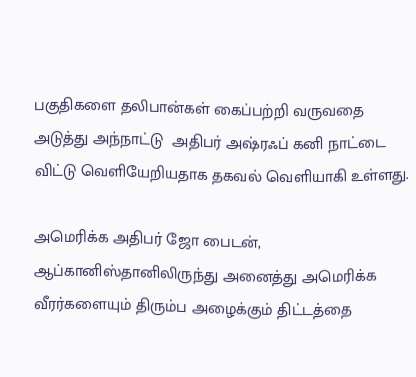பகுதிகளை தலிபான்கள் கைப்பற்றி வருவதை அடுத்து அந்நாட்டு  அதிபர் அஷ்ரஃப் கனி நாட்டை விட்டு வெளியேறியதாக தகவல் வெளியாகி உள்ளது.

அமெரிக்க அதிபர் ஜோ பைடன், ஆப்கானிஸ்தானிலிருந்து அனைத்து அமெரிக்க வீரர்களையும் திரும்ப அழைக்கும் திட்டத்தை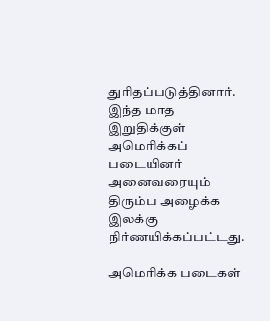துரிதப்படுத்தினார். இந்த மாத இறுதிக்குள் அமெரிக்கப் படையினர் அனைவரையும் திரும்ப அழைக்க இலக்கு நிர்ணயிக்கப்பட்டது.

அமெரிக்க படைகள்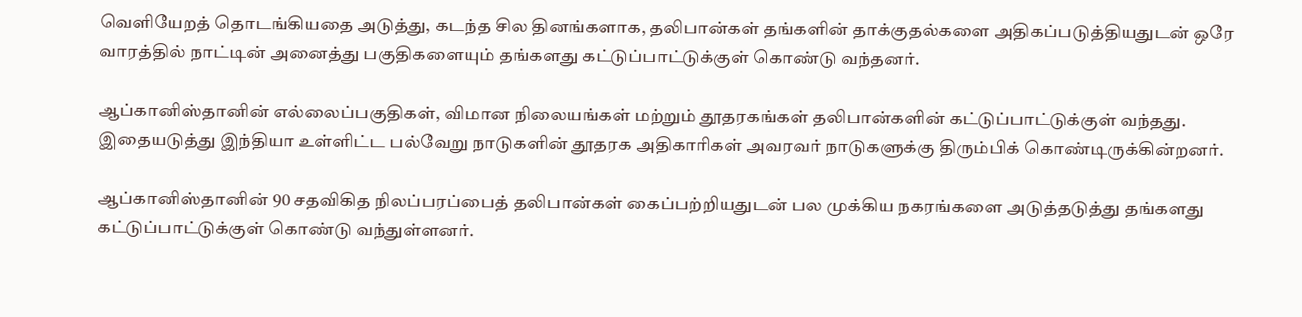வெளியேறத் தொடங்கியதை அடுத்து, கடந்த சில தினங்களாக, தலிபான்கள் தங்களின் தாக்குதல்களை அதிகப்படுத்தியதுடன் ஒரே வாரத்தில் நாட்டின் அனைத்து பகுதிகளையும் தங்களது கட்டுப்பாட்டுக்குள் கொண்டு வந்தனர்.

ஆப்கானிஸ்தானின் எல்லைப்பகுதிகள், விமான நிலையங்கள் மற்றும் தூதரகங்கள் தலிபான்களின் கட்டுப்பாட்டுக்குள் வந்தது. இதையடுத்து இந்தியா உள்ளிட்ட பல்வேறு நாடுகளின் தூதரக அதிகாரிகள் அவரவர் நாடுகளுக்கு திரும்பிக் கொண்டிருக்கின்றனர்.

ஆப்கானிஸ்தானின் 90 சதவிகித நிலப்பரப்பைத் தலிபான்கள் கைப்பற்றியதுடன் பல முக்கிய நகரங்களை அடுத்தடுத்து தங்களது கட்டுப்பாட்டுக்குள் கொண்டு வந்துள்ளனர்.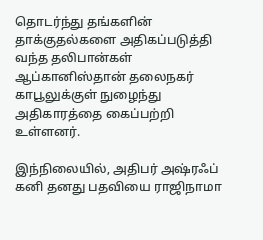தொடர்ந்து தங்களின் தாக்குதல்களை அதிகப்படுத்தி வந்த தலிபான்கள் ஆப்கானிஸ்தான் தலைநகர் காபூலுக்குள் நுழைந்து அதிகாரத்தை கைப்பற்றி உள்ளனர்.

இந்நிலையில், அதிபர் அஷ்ரஃப் கனி தனது பதவியை ராஜிநாமா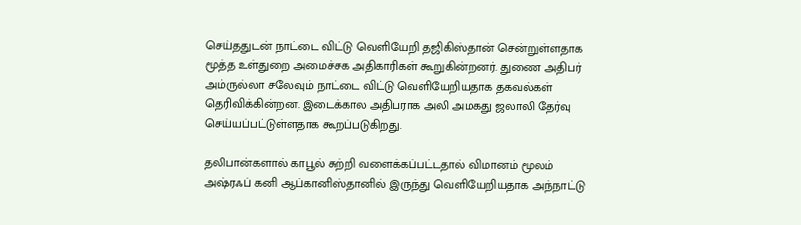செய்ததுடன் நாட்டை விட்டு வெளியேறி தஜிகிஸ்தான் சென்றுள்ளதாக மூத்த உள்துறை அமைச்சக அதிகாரிகள் கூறுகின்றனர். துணை அதிபர் அம்ருல்லா சலேவும் நாட்டை விட்டு வெளியேறியதாக தகவல்கள் தெரிவிக்கின்றன. இடைக்கால அதிபராக அலி அமகது ஜலாலி தேர்வு செய்யப்பட்டுள்ளதாக கூறப்படுகிறது.

தலிபான்களால் காபூல் சுற்றி வளைக்கப்பட்டதால் விமானம் மூலம் அஷ்ரஃப் கனி ஆப்கானிஸ்தானில் இருந்து வெளியேறியதாக அந்நாட்டு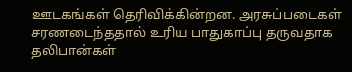ஊடகங்கள் தெரிவிக்கின்றன. அரசுப்படைகள் சரணடைந்ததால் உரிய பாதுகாப்பு தருவதாக தலிபான்கள்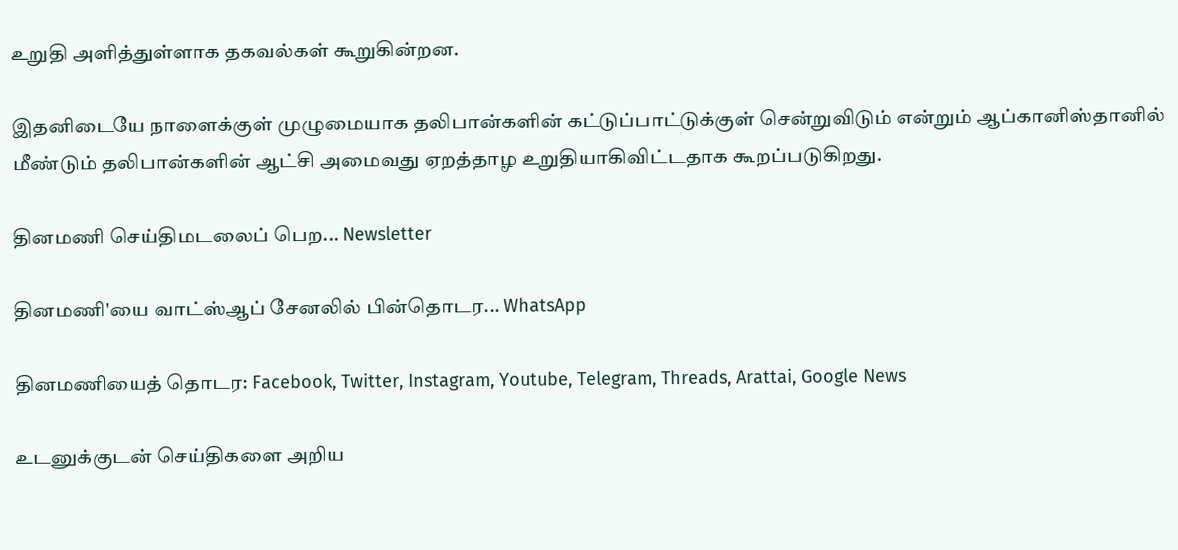உறுதி அளித்துள்ளாக தகவல்கள் கூறுகின்றன.

இதனிடையே நாளைக்குள் முழுமையாக தலிபான்களின் கட்டுப்பாட்டுக்குள் சென்றுவிடும் என்றும் ஆப்கானிஸ்தானில் மீண்டும் தலிபான்களின் ஆட்சி அமைவது ஏறத்தாழ உறுதியாகிவிட்டதாக கூறப்படுகிறது.

தினமணி செய்திமடலைப் பெற... Newsletter

தினமணி'யை வாட்ஸ்ஆப் சேனலில் பின்தொடர... WhatsApp

தினமணியைத் தொடர: Facebook, Twitter, Instagram, Youtube, Telegram, Threads, Arattai, Google News

உடனுக்குடன் செய்திகளை அறிய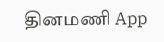தினமணி App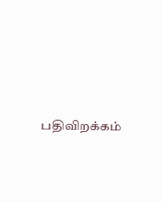பதிவிறக்கம்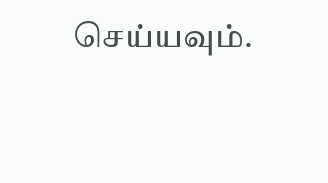செய்யவும்.